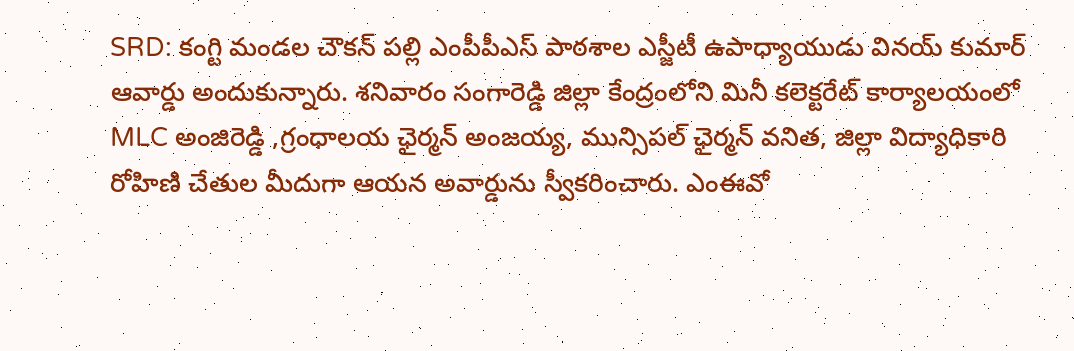SRD: కంగ్టి మండల చౌకన్ పల్లి ఎంపీపీఎస్ పాఠశాల ఎస్జీటీ ఉపాధ్యాయుడు వినయ్ కుమార్ ఆవార్డు అందుకున్నారు. శనివారం సంగారెడ్డి జిల్లా కేంద్రంలోని మినీ కలెక్టరేట్ కార్యాలయంలో MLC అంజిరెడ్డి ,గ్రంధాలయ ఛైర్మన్ అంజయ్య, మున్సిపల్ ఛైర్మన్ వనిత, జిల్లా విద్యాధికారి రోహిణి చేతుల మీదుగా ఆయన అవార్డును స్వీకరించారు. ఎంఈవో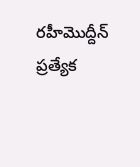రహీమొద్దీన్ ప్రత్యేక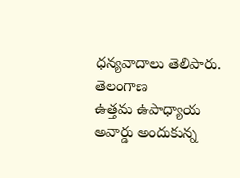ధన్యవాదాలు తెలిపారు.
తెలంగాణ
ఉత్తమ ఉపాధ్యాయ అవార్డు అందుకున్న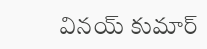వినయ్ కుమార్